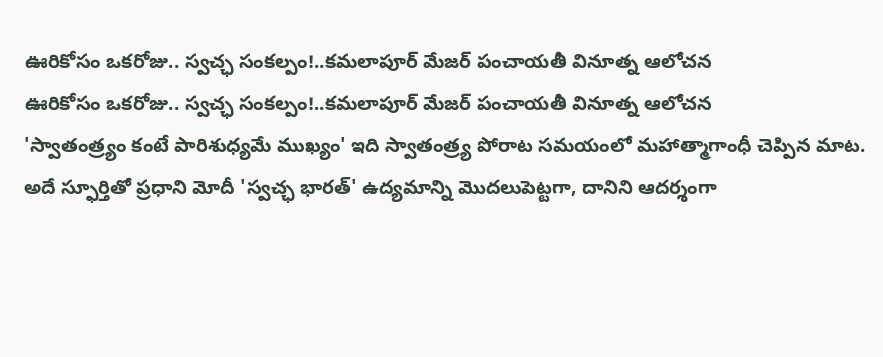ఊరికోసం ఒకరోజు.. స్వచ్ఛ సంకల్పం!..కమలాపూర్ మేజర్ పంచాయతీ వినూత్న ఆలోచన
ఊరికోసం ఒకరోజు.. స్వచ్ఛ సంకల్పం!..కమలాపూర్ మేజర్ పంచాయతీ వినూత్న ఆలోచన
'స్వాతంత్ర్యం కంటే పారిశుధ్యమే ముఖ్యం' ఇది స్వాతంత్ర్య పోరాట సమయంలో మహాత్మాగాంధీ చెప్పిన మాట. అదే స్ఫూర్తితో ప్రధాని మోదీ 'స్వచ్ఛ భారత్' ఉద్యమాన్ని మొదలుపెట్టగా, దానిని ఆదర్శంగా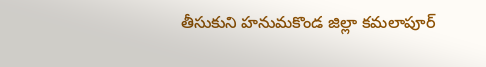తీసుకుని హనుమకొండ జిల్లా కమలాపూర్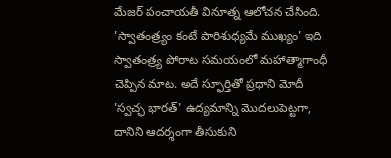మేజర్ పంచాయతీ వినూత్న ఆలోచన చేసింది.
'స్వాతంత్ర్యం కంటే పారిశుధ్యమే ముఖ్యం' ఇది స్వాతంత్ర్య పోరాట సమయంలో మహాత్మాగాంధీ చెప్పిన మాట. అదే స్ఫూర్తితో ప్రధాని మోదీ 'స్వచ్ఛ భారత్' ఉద్యమాన్ని మొదలుపెట్టగా, దానిని ఆదర్శంగా తీసుకుని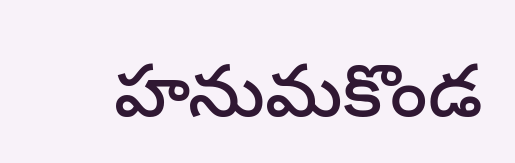హనుమకొండ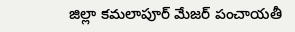జిల్లా కమలాపూర్ మేజర్ పంచాయతీ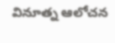వినూత్న ఆలోచన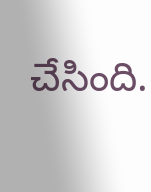చేసింది.